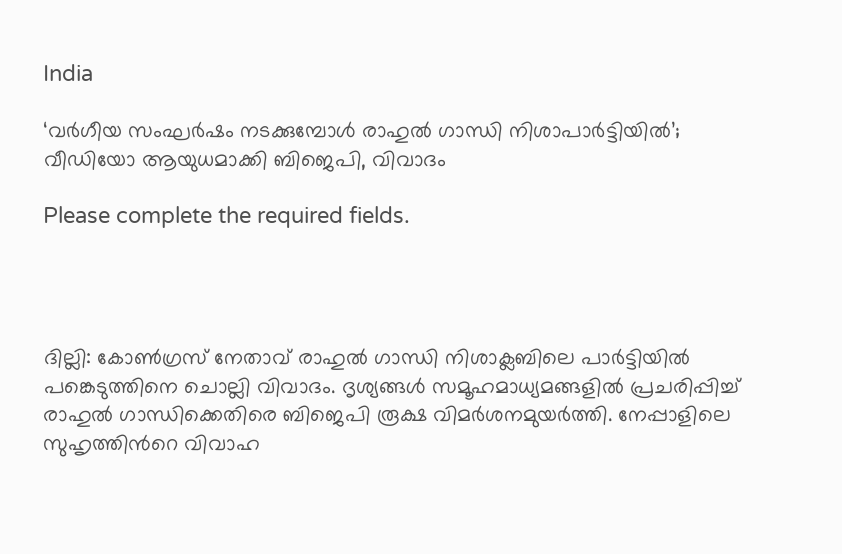India

‘വർഗീയ സംഘർഷം നടക്കുമ്പോൾ രാഹുൽ ഗാന്ധി നിശാപാർട്ടിയിൽ’; വീഡിയോ ആയുധമാക്കി ബിജെപി, വിവാദം

Please complete the required fields.




ദില്ലി: കോണ്‍ഗ്രസ് നേതാവ് രാഹുല്‍ ഗാന്ധി നിശാക്ലബിലെ പാര്‍ട്ടിയില്‍ പങ്കെടുത്തിനെ ചൊല്ലി വിവാദം. ദൃശ്യങ്ങള്‍ സമൂഹമാധ്യമങ്ങളില്‍ പ്രചരിപ്പിച്ച് രാഹുല്‍ ഗാന്ധിക്കെതിരെ ബിജെപി രൂക്ഷ വിമര്‍ശനമുയര്‍ത്തി. നേപ്പാളിലെ സുഹൃത്തിന്‍റെ വിവാഹ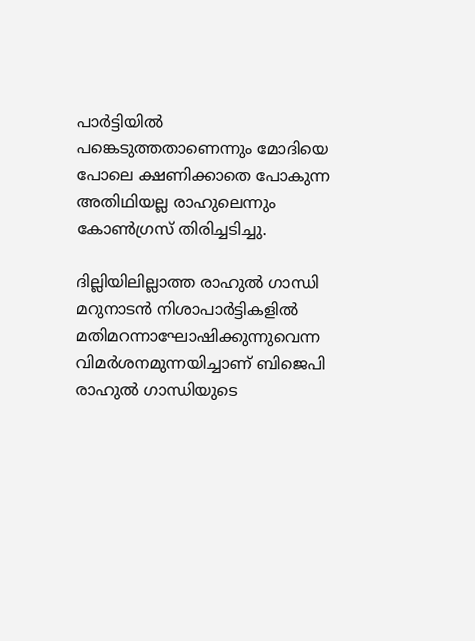പാര്‍ട്ടിയില്‍ പങ്കെടുത്തതാണെന്നും മോദിയെ പോലെ ക്ഷണിക്കാതെ പോകുന്ന അതിഥിയല്ല രാഹുലെന്നും കോണ്‍ഗ്രസ് തിരിച്ചടിച്ചു.

ദില്ലിയിലില്ലാത്ത രാഹുല്‍ ഗാന്ധി മറുനാടന്‍ നിശാപാര്‍ട്ടികളില്‍ മതിമറന്നാഘോഷിക്കുന്നുവെന്ന വിമര്‍ശനമുന്നയിച്ചാണ് ബിജെപി രാഹുല്‍ ഗാന്ധിയുടെ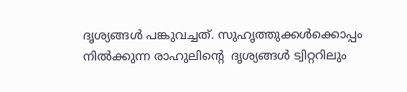ദൃശ്യങ്ങള്‍ പങ്കുവച്ചത്. സുഹൃത്തുക്കള്‍ക്കൊപ്പം നില്‍ക്കുന്ന രാഹുലിന്‍റെ  ദൃശ്യങ്ങള്‍ ട്വിറ്ററിലും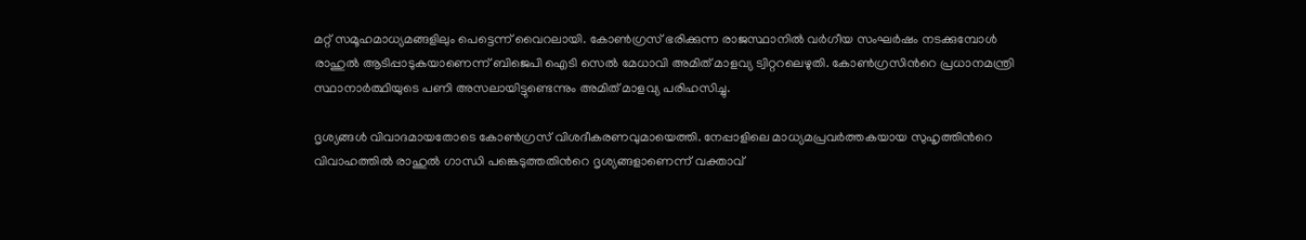മറ്റ് സമൂഹമാധ്യമങ്ങളിലും പെട്ടെന്ന് വൈറലായി. കോണ്‍ഗ്രസ് ഭരിക്കുന്ന രാജസ്ഥാനില്‍ വര്‍ഗീയ സംഘര്‍ഷം നടക്കുമ്പോള്‍ രാഹുല്‍ ആടിപ്പാടുകയാണെന്ന് ബിജെപി ഐടി സെല്‍ മേധാവി അമിത് മാളവ്യ ട്വിറ്ററലെഴുതി. കോണ്‍ഗ്രസിന്‍റെ പ്രധാനമന്ത്രി സ്ഥാനാര്‍ത്ഥിയുടെ പണി അസലായിട്ടുണ്ടെന്നും അമിത് മാളവ്യ പരിഹസിച്ചു.

ദൃശ്യങ്ങള്‍ വിവാദമായതോടെ കോണ്‍ഗ്രസ് വിശദീകരണവുമായെത്തി. നേപ്പാളിലെ മാധ്യമപ്രവര്‍ത്തകയായ സുഹൃത്തിന്‍റെ വിവാഹത്തില്‍ രാഹുല്‍ ഗാന്ധി പങ്കെടുത്തതിന്‍റെ ദൃശ്യങ്ങളാണെന്ന് വക്താവ്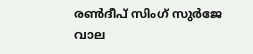രണ്‍ദീപ് സിംഗ് സുര്‍ജേ വാല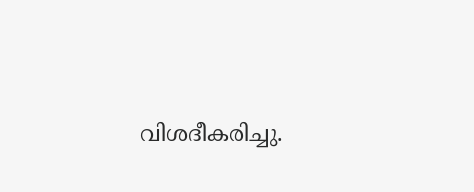വിശദീകരിച്ചു.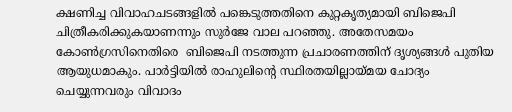ക്ഷണിച്ച വിവാഹചടങ്ങളില്‍ പങ്കെടുത്തതിനെ കുറ്റകൃത്യമായി ബിജെപി ചിത്രീകരിക്കുകയാണന്നും സുര്‍ജേ വാല പറഞ്ഞു. അതേസമയം കോണ്‍ഗ്രസിനെതിരെ  ബിജെപി നടത്തുന്ന പ്രചാരണത്തിന് ദൃശ്യങ്ങള്‍ പുതിയ ആയുധമാകും. പാര്‍ട്ടിയില്‍ രാഹുലിന്‍റെ സ്ഥിരതയില്ലായ്മയ ചോദ്യം ചെയ്യുന്നവരും വിവാദം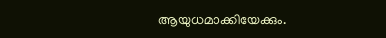ആയുധമാക്കിയേക്കും.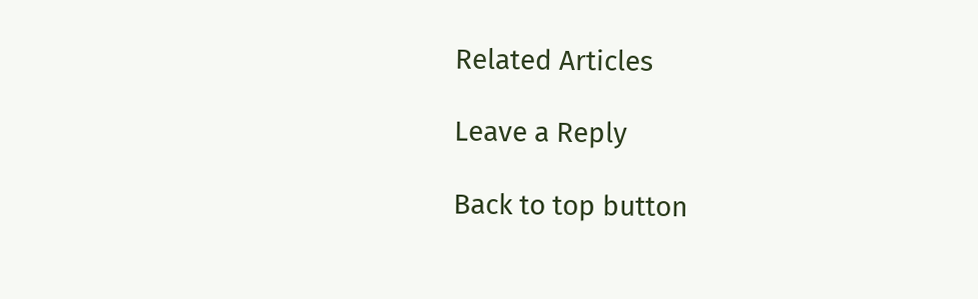Related Articles

Leave a Reply

Back to top button